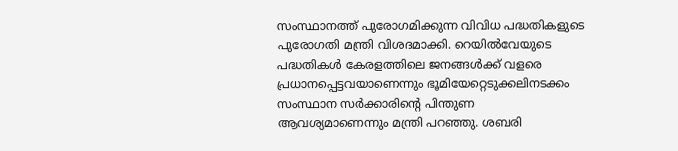സംസ്ഥാനത്ത് പുരോഗമിക്കുന്ന വിവിധ പദ്ധതികളുടെ പുരോഗതി മന്ത്രി വിശദമാക്കി. റെയില്‍വേയുടെ പദ്ധതികള്‍ കേരളത്തിലെ ജനങ്ങള്‍ക്ക് വളരെ പ്രധാനപ്പെട്ടവയാണെന്നും ഭൂമിയേറ്റെടുക്കലിനടക്കം സംസ്ഥാന സർക്കാരിൻ്റെ പിന്തുണ ആവശ്യമാണെന്നും മന്ത്രി പറഞ്ഞു. ശബരി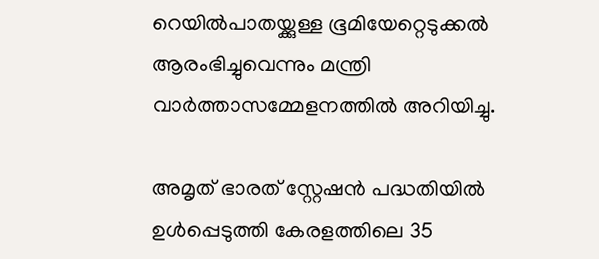റെയില്‍പാതയ്ക്കുള്ള ഭൂമിയേറ്റെടുക്കല്‍ ആരംഭിച്ചുവെന്നും മന്ത്രി വാർത്താസമ്മേളനത്തില്‍ അറിയിച്ചു.

അമൃത് ഭാരത് സ്റ്റേഷൻ പദ്ധതിയില്‍ ഉള്‍പ്പെടുത്തി കേരളത്തിലെ 35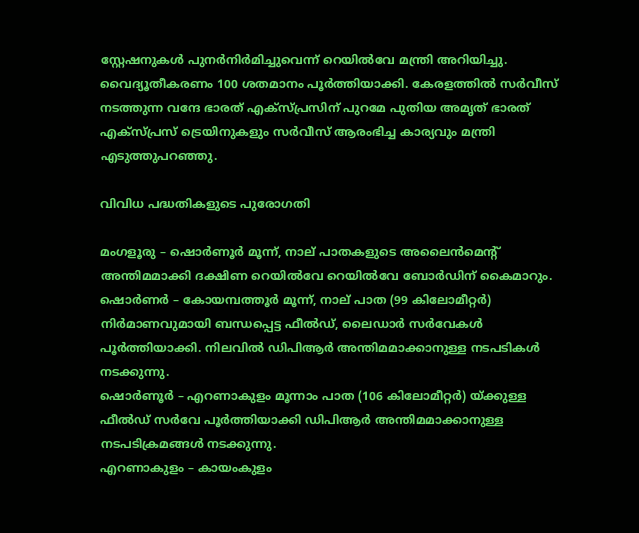സ്റ്റേഷനുകള്‍ പുനർനിർമിച്ചുവെന്ന് റെയില്‍വേ മന്ത്രി അറിയിച്ചു. വൈദ്യൂതീകരണം 100 ശതമാനം പൂർത്തിയാക്കി. കേരളത്തില്‍ സർവീസ് നടത്തുന്ന വന്ദേ ഭാരത് എക്സ്പ്രസിന് പുറമേ പുതിയ അമൃത് ഭാരത് എക്സ്പ്രസ് ട്രെയിനുകളും സർവീസ് ആരംഭിച്ച കാര്യവും മന്ത്രി എടുത്തുപറഞ്ഞു.

വിവിധ പദ്ധതികളുടെ പുരോഗതി

മംഗളൂരു – ഷൊർണൂർ മൂന്ന്, നാല് പാതകളുടെ അലൈൻമെൻ്റ് അന്തിമമാക്കി ദക്ഷിണ റെയില്‍വേ റെയില്‍വേ ബോർഡിന് കൈമാറും.
ഷൊർണർ – കോയമ്പത്തൂർ മൂന്ന്, നാല് പാത (99 കിലോമീറ്റർ) നിർമാണവുമായി ബന്ധപ്പെട്ട ഫീല്‍ഡ്, ലൈഡാർ സർവേകള്‍ പൂർത്തിയാക്കി. നിലവില്‍ ഡിപിആർ അന്തിമമാക്കാനുള്ള നടപടികള്‍ നടക്കുന്നു.
ഷൊർണൂർ – എറണാകുളം മൂന്നാം പാത (106 കിലോമീറ്റർ) യ്ക്കുള്ള ഫീല്‍ഡ് സർവേ പൂർത്തിയാക്കി ഡിപിആർ അന്തിമമാക്കാനുള്ള നടപടിക്രമങ്ങള്‍ നടക്കുന്നു.
എറണാകുളം – കായംകുളം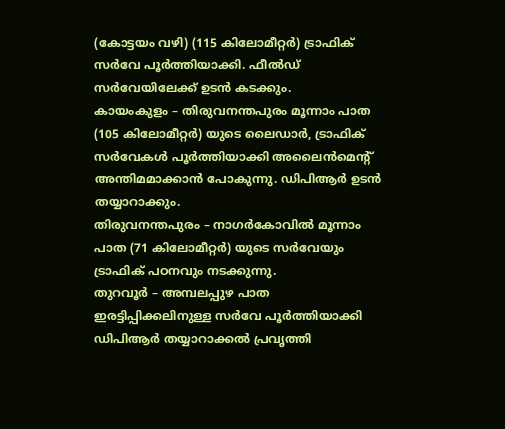(കോട്ടയം വഴി) (115 കിലോമീറ്റർ) ട്രാഫിക് സർവേ പൂർത്തിയാക്കി. ഫീല്‍ഡ് സർവേയിലേക്ക് ഉടൻ കടക്കും.
കായംകുളം – തിരുവനന്തപുരം മൂന്നാം പാത (105 കിലോമീറ്റർ) യുടെ ലൈഡാർ, ട്രാഫിക് സർവേകള്‍ പൂർത്തിയാക്കി അലൈൻമെൻ്റ് അന്തിമമാക്കാൻ പോകുന്നു. ഡിപിആർ ഉടൻ തയ്യാറാക്കും.
തിരുവനന്തപുരം – നാഗർകോവില്‍ മൂന്നാം പാത (71 കിലോമീറ്റർ) യുടെ സർവേയും ട്രാഫിക് പഠനവും നടക്കുന്നു.
തുറവൂർ – അമ്പലപ്പുഴ പാത ഇരട്ടിപ്പിക്കലിനുള്ള സർവേ പൂർത്തിയാക്കി ഡിപിആർ തയ്യാറാക്കല്‍ പ്രവൃത്തി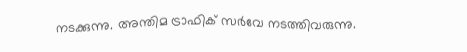നടക്കുന്നു. അന്തിമ ട്രാഫിക് സർവേ നടത്തിവരുന്നു.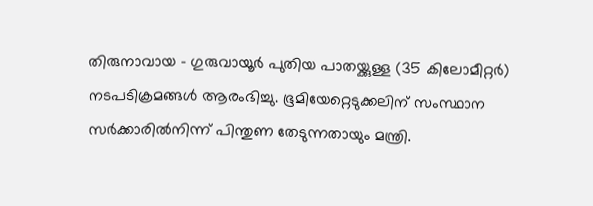തിരുനാവായ – ഗുരുവായൂർ പുതിയ പാതയ്ക്കുള്ള (35 കിലോമീറ്റർ) നടപടിക്രമങ്ങള്‍ ആരംഭിച്ചു. ഭൂമിയേറ്റെടുക്കലിന് സംസ്ഥാന സർക്കാരില്‍നിന്ന് പിന്തുണ തേടുന്നതായും മന്ത്രി.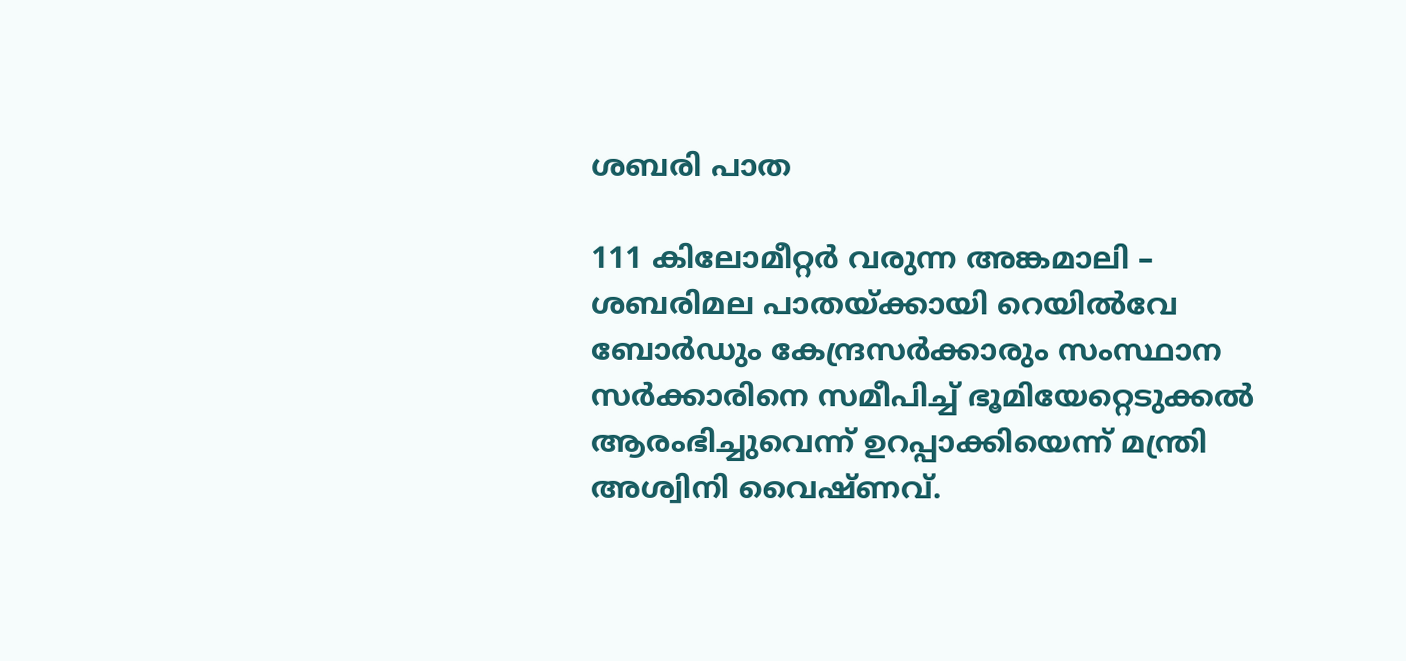ശബരി പാത

111 കിലോമീറ്റർ വരുന്ന അങ്കമാലി – ശബരിമല പാതയ്ക്കായി റെയില്‍വേ ബോർഡും കേന്ദ്രസർക്കാരും സംസ്ഥാന സർക്കാരിനെ സമീപിച്ച്‌ ഭൂമിയേറ്റെടുക്കല്‍ ആരംഭിച്ചുവെന്ന് ഉറപ്പാക്കിയെന്ന് മന്ത്രി അശ്വിനി വൈഷ്ണവ്.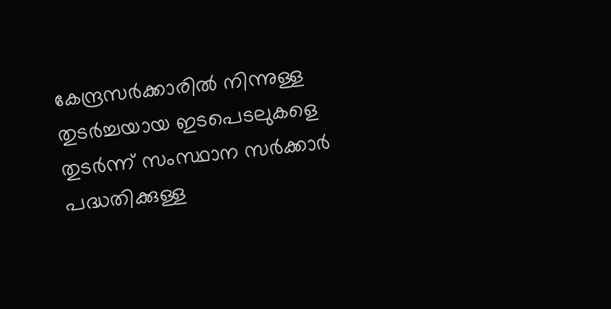കേന്ദ്രസർക്കാരില്‍ നിന്നുള്ള തുടർച്ചയായ ഇടപെടലുകളെ തുടർന്ന് സംസ്ഥാന സർക്കാർ പദ്ധതിക്കുള്ള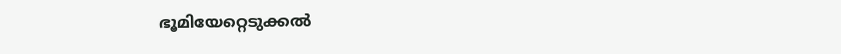ഭൂമിയേറ്റെടുക്കല്‍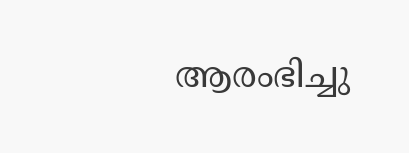ആരംഭിച്ചു